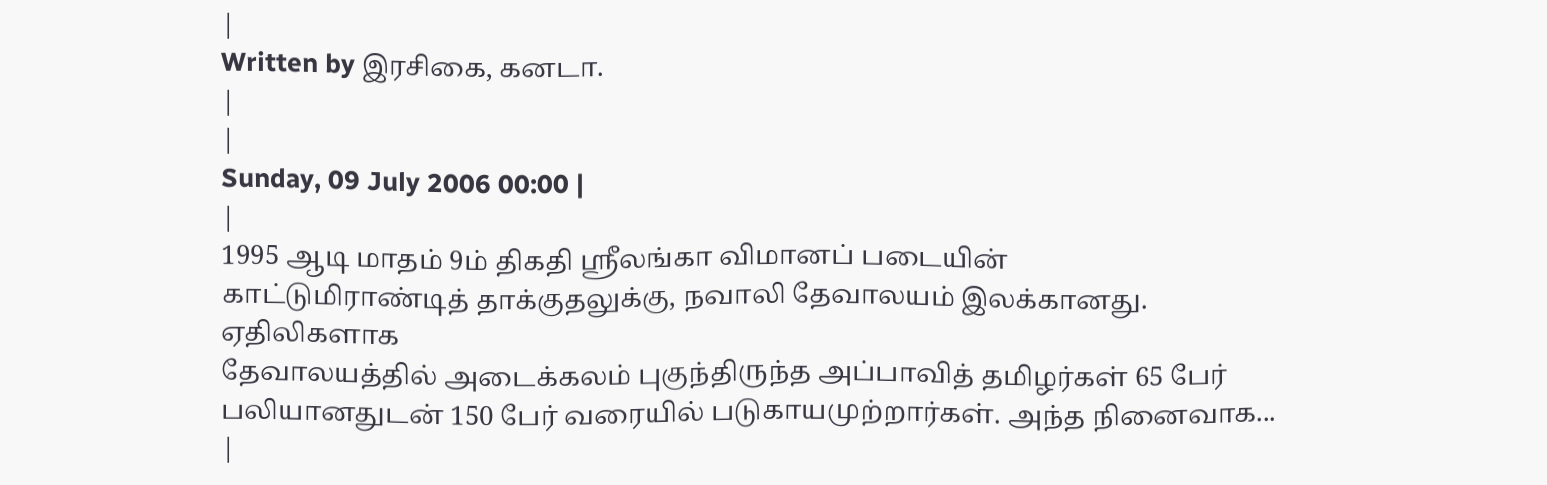|
Written by இரசிகை, கனடா.
|
|
Sunday, 09 July 2006 00:00 |
|
1995 ஆடி மாதம் 9ம் திகதி ஸ்ரீலங்கா விமானப் படையின்
காட்டுமிராண்டித் தாக்குதலுக்கு, நவாலி தேவாலயம் இலக்கானது. ஏதிலிகளாக
தேவாலயத்தில் அடைக்கலம் புகுந்திருந்த அப்பாவித் தமிழர்கள் 65 பேர்
பலியானதுடன் 150 பேர் வரையில் படுகாயமுற்றார்கள். அந்த நினைவாக...
|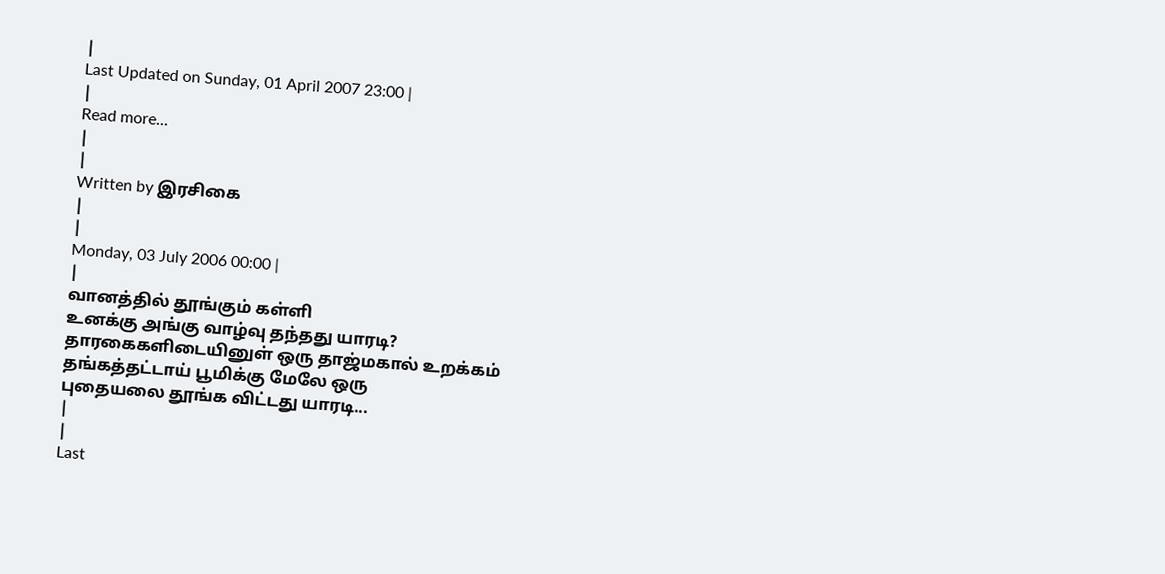|
Last Updated on Sunday, 01 April 2007 23:00 |
|
Read more...
|
|
Written by இரசிகை
|
|
Monday, 03 July 2006 00:00 |
|
வானத்தில் தூங்கும் கள்ளி
உனக்கு அங்கு வாழ்வு தந்தது யாரடி?
தாரகைகளிடையினுள் ஒரு தாஜ்மகால் உறக்கம்
தங்கத்தட்டாய் பூமிக்கு மேலே ஒரு
புதையலை தூங்க விட்டது யாரடி...
|
|
Last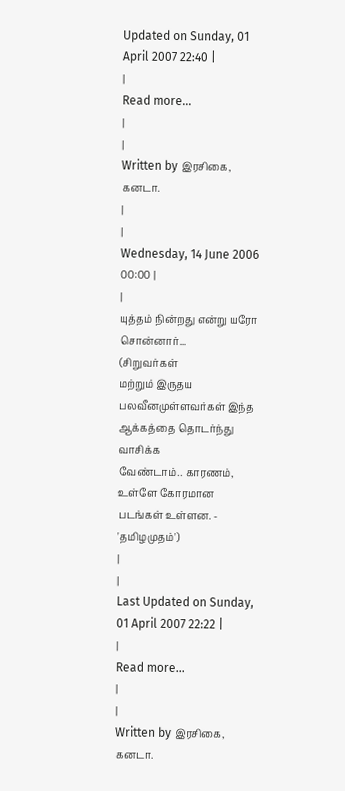Updated on Sunday, 01 April 2007 22:40 |
|
Read more...
|
|
Written by இரசிகை, கனடா.
|
|
Wednesday, 14 June 2006 00:00 |
|
யுத்தம் நின்றது என்று யரோ சொன்னார்...
(சிறுவர்கள்
மற்றும் இருதய பலவீனமுள்ளவர்கள் இந்த ஆக்கத்தை தொடர்ந்து வாசிக்க
வேண்டாம்.. காரணம், உள்ளே கோரமான படங்கள் உள்ளன. - 'தமிழமுதம்')
|
|
Last Updated on Sunday, 01 April 2007 22:22 |
|
Read more...
|
|
Written by இரசிகை, கனடா.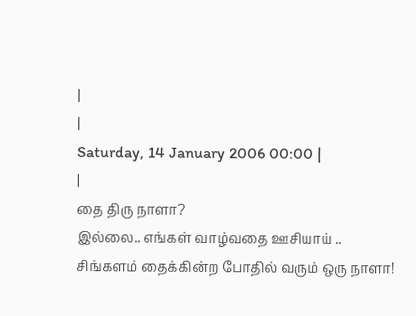|
|
Saturday, 14 January 2006 00:00 |
|
தை திரு நாளா?
இல்லை.. எங்கள் வாழ்வதை ஊசியாய் ..
சிங்களம் தைக்கின்ற போதில் வரும் ஒரு நாளா!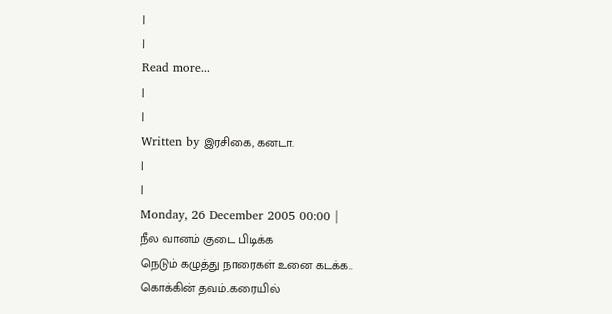|
|
Read more...
|
|
Written by இரசிகை, கனடா.
|
|
Monday, 26 December 2005 00:00 |
நீல வானம் குடை பிடிக்க
நெடும் கழுத்து நாரைகள் உனை கடக்க..
கொக்கின் தவம்..கரையில்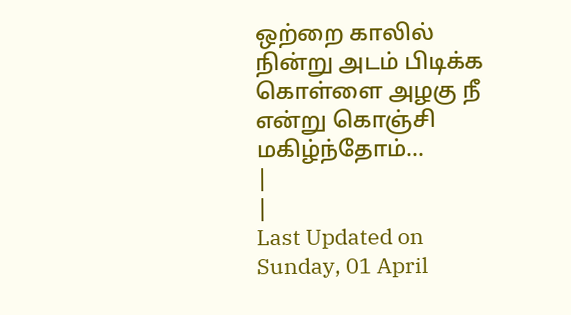ஒற்றை காலில் நின்று அடம் பிடிக்க
கொள்ளை அழகு நீ என்று கொஞ்சி மகிழ்ந்தோம்...
|
|
Last Updated on Sunday, 01 April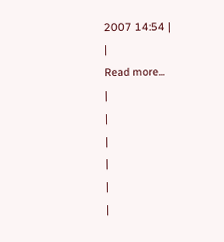2007 14:54 |
|
Read more...
|
|
|
|
|
|